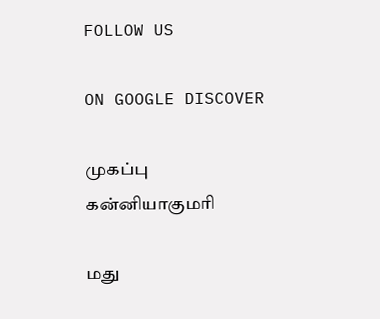FOLLOW US

ON GOOGLE DISCOVER

முகப்பு
கன்னியாகுமரி

மது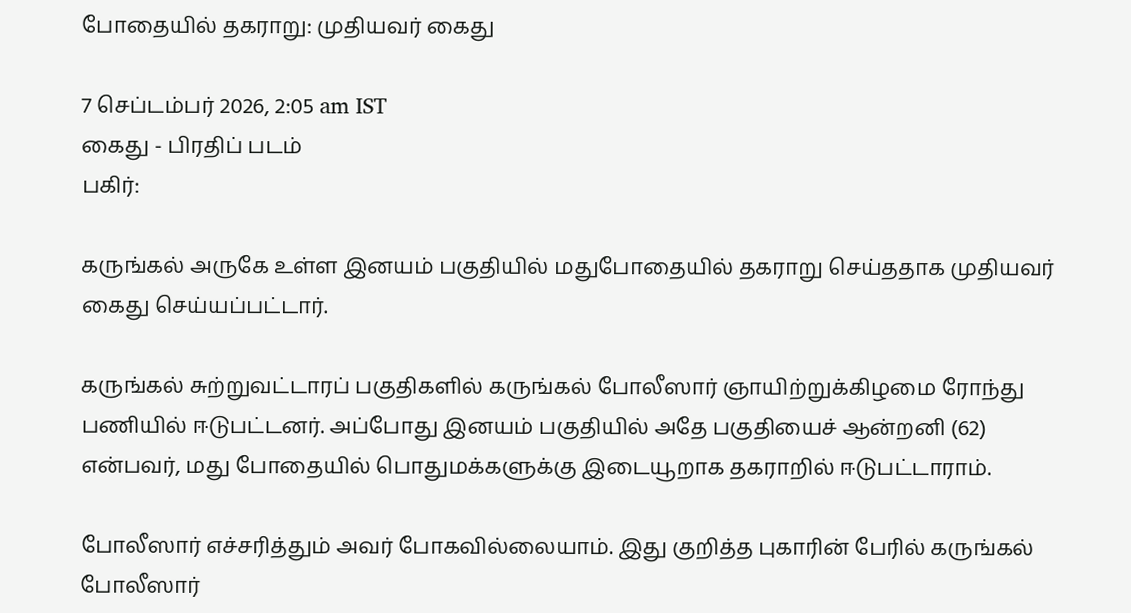போதையில் தகராறு: முதியவர் கைது

7 செப்டம்பர் 2026, 2:05 am IST
கைது - பிரதிப் படம்
பகிர்:

கருங்கல் அருகே உள்ள இனயம் பகுதியில் மதுபோதையில் தகராறு செய்ததாக முதியவர் கைது செய்யப்பட்டார்.

கருங்கல் சுற்றுவட்டாரப் பகுதிகளில் கருங்கல் போலீஸார் ஞாயிற்றுக்கிழமை ரோந்து பணியில் ஈடுபட்டனர். அப்போது இனயம் பகுதியில் அதே பகுதியைச் ஆன்றனி (62) என்பவர், மது போதையில் பொதுமக்களுக்கு இடையூறாக தகராறில் ஈடுபட்டாராம்.

போலீஸார் எச்சரித்தும் அவர் போகவில்லையாம். இது குறித்த புகாரின் பேரில் கருங்கல் போலீஸார்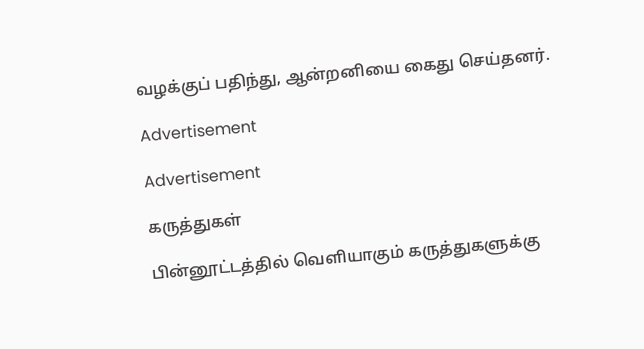வழக்குப் பதிந்து, ஆன்றனியை கைது செய்தனர்.

Advertisement

Advertisement

கருத்துகள்

பின்னூட்டத்தில் வெளியாகும் கருத்துகளுக்கு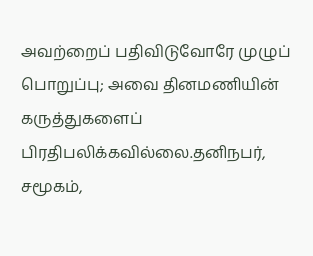அவற்றைப் பதிவிடுவோரே முழுப் பொறுப்பு; அவை தினமணியின் கருத்துகளைப் பிரதிபலிக்கவில்லை.தனிநபர், சமூகம்,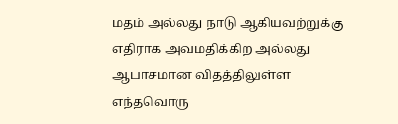மதம் அல்லது நாடு ஆகியவற்றுக்கு எதிராக அவமதிக்கிற அல்லது ஆபாசமான விதத்திலுள்ள எந்தவொரு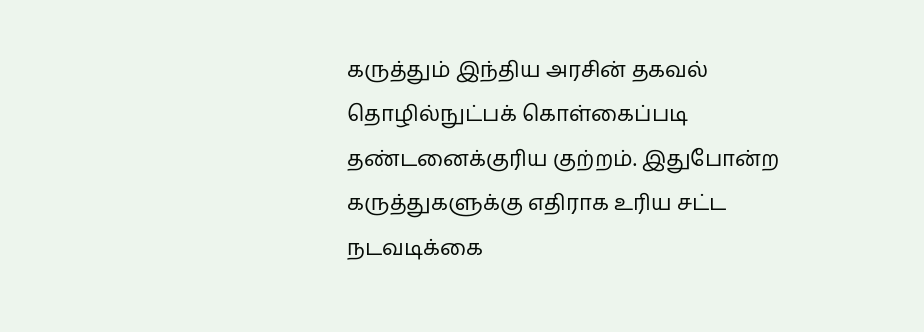கருத்தும் இந்திய அரசின் தகவல் தொழில்நுட்பக் கொள்கைப்படி தண்டனைக்குரிய குற்றம். இதுபோன்ற கருத்துகளுக்கு எதிராக உரிய சட்ட நடவடிக்கை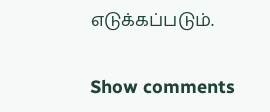எடுக்கப்படும்.

Show comments